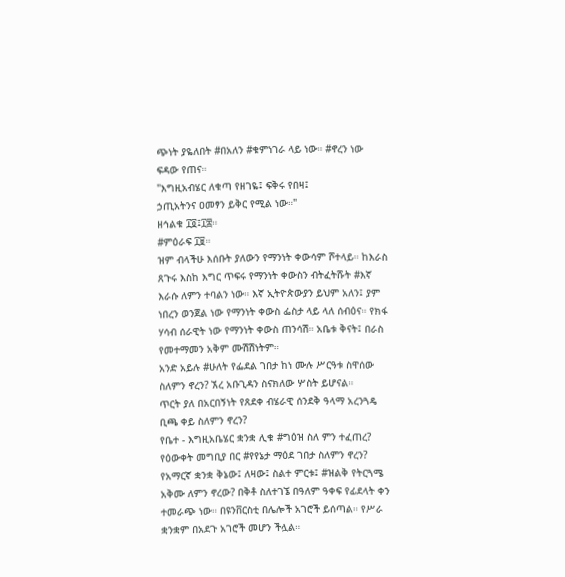ጭነት ያዬለበት #በአለን #ቁምነገራ ላይ ነው። #ኖረን ነው ፍዳው የጠና።
"እግዚአብሄር ለቁጣ የዘገዬ፤ ፍቅሩ የበዛ፤
ኃጢአትንና ዐመፃን ይቅር የሚል ነው።"
ዘኅልቁ ፲፬፤፲፰።
#ምዕራፍ ፲፱።
ዝም ብላችሁ እሰቡት ያለውን የማንነት ቀውሳም ሾተላይ። ከእራስ ጸጉሩ እስከ እግር ጥፍሩ የማንነት ቀውስን ብትፈትሹት #እኛ እራሱ ለምን ተባልን ነው። እኛ ኢትዮጵውያን ይህም አለን፤ ያም ነበረን ወንጀል ነው የማንነት ቀውስ ፌስታ ላይ ላለ ሰብዕና። የክፋ ሃሳብ ሰራዊት ነው የማንነት ቀውስ ጠንሳሽ። አቤቱ ቅናት፤ በራስ የመተማመን አቅም ሙሽሽነትም።
አንድ አይሉ #ሁለት የፌደል ገበታ ከነ ሙሉ ሥርዓቱ ስዋሰው ስለምን ኖረን? ኧረ አቡጊዳን ስናክለው ሦስት ይሆናል።
ጥርት ያለ በአርበኝነት የጸደቀ ብሄራዊ ሰንደቅ ዓላማ አረንጓዴ ቢጫ ቀይ ስለምን ኖረን?
የቤተ - እግዚአቤሄር ቋንቋ ሊቁ #ግዕዝ ስለ ምን ተፈጠረ?
የዕውቀት መግቢያ በር #የየኔታ ማዕደ ገበታ ስለምን ኖረን?
የአማርኛ ቋንቋ ቅኔው፤ ለዛው፤ ስልተ ምርቱ፤ #ዝልቅ የትርጓሜ አቅሙ ለምን ኖረው? በቅቶ ስለተገኜ በዓለም ዓቀፍ የፊደላት ቀን ተመራጭ ነው። በዩንቨርስቲ በሌሎች አገሮች ይሰጣል። የሥራ ቋንቋም በአደጉ አገሮች መሆን ችሏል።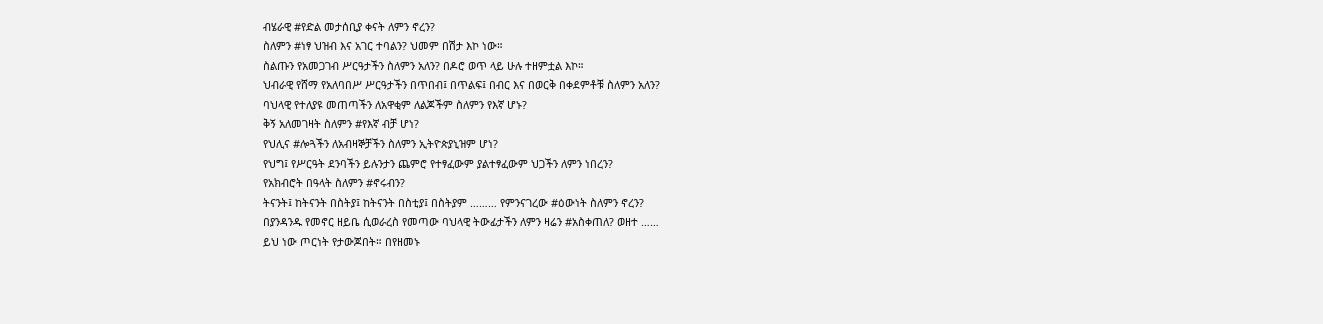ብሄራዊ #የድል መታሰቢያ ቀናት ለምን ኖረን?
ስለምን #ነፃ ህዝብ እና አገር ተባልን? ህመም በሽታ እኮ ነው።
ስልጡን የአመጋገብ ሥርዓታችን ስለምን አለን? በዶሮ ወጥ ላይ ሁሉ ተዘምቷል እኮ።
ህብራዊ የሸማ የአለባበሥ ሥርዓታችን በጥበብ፤ በጥልፍ፤ በብር እና በወርቅ በቀደምቶቹ ስለምን አለን?
ባህላዊ የተለያዩ መጠጣችን ለአዋቂም ለልጆችም ስለምን የእኛ ሆኑ?
ቅኝ አለመገዛት ስለምን #የእኛ ብቻ ሆነ?
የህሊና #ሎጓችን ለአብዛኞቻችን ስለምን ኢትዮጵያኒዝም ሆነ?
የህግ፤ የሥርዓት ደንባችን ይሉንታን ጨምሮ የተፃፈውም ያልተፃፈውም ህጋችን ለምን ነበረን?
የአክብሮት በዓላት ስለምን #ኖሩብን?
ትናንት፤ ከትናንት በስትያ፤ ከትናንት በስቲያ፤ በስትያም ……… የምንናገረው #ዕውነት ስለምን ኖረን?
በያንዳንዱ የመኖር ዘይቤ ሲወራረስ የመጣው ባህላዊ ትውፊታችን ለምን ዛሬን #አስቀጠለ? ወዘተ ……
ይህ ነው ጦርነት የታውጆበት። በየዘመኑ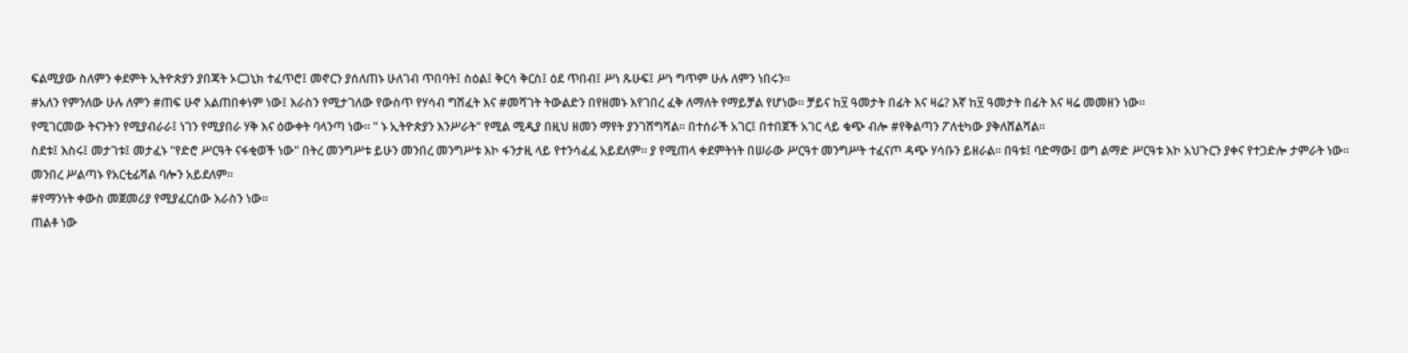ፍልሚያው ስለምን ቀደምት ኢትዮጵያን ያበጃት ኦርጋኒክ ተፈጥሮ፤ መኖርን ያሰለጠኑ ሁለገብ ጥበባት፤ ስዕል፤ ቅርሳ ቅርስ፤ ዕደ ጥበብ፤ ሥነ ጹሁፍ፤ ሥነ ግጥም ሁሉ ለምን ነበሩን።
#አለን የምንለው ሁሉ ለምን #ጠፍ ሁኖ አልጠበቀነም ነው፤ እራስን የሚታገለው የውስጥ የሃሳብ ግሽፈት እና #መሻገት ትውልድን በየዘመኑ እየገበረ ፈቅ ለማለት የማይቻል የሆነው። ቻይና ከ፶ ዓመታት በፊት እና ዛሬ? እኛ ከ፶ ዓመታት በፊት እና ዛሬ መመዘን ነው።
የሚገርመው ትናንትን የሚያብራራ፤ ነገን የሚያበራ ሃቅ እና ዕውቀት ባላንጣ ነው። " ኑ ኢትዮጵያን እንሥራት" የሚል ሚዲያ በዚህ ዘመን ማየት ያንገሸግሻል። በተሰራች አገር፤ በተበጀች አገር ላይ ቁጭ ብሎ #የቅልጣን ፖለቲካው ያቅለሸልሻል።
ስደቱ፤ እስሩ፤ መታገቱ፤ መታፈኑ "የድሮ ሥርዓት ናፋቂወች ነው" በትረ መንግሥቱ ይሁን መንበረ መንግሥቱ እኮ ፋንታዚ ላይ የተንሳፈፈ አይደለም። ያ የሚጠላ ቀደምትነት በሠራው ሥርዓተ መንግሥት ተፈናጦ ዳጭ ሃሳቡን ይዘራል። በዓቱ፤ ባድማው፤ ወግ ልማድ ሥርዓቱ እኮ አህጉርን ያቀና የተጋድሎ ታምራት ነው። መንበረ ሥልጣኑ የአርቲፊሻል ባሎን አይደለም።
#የማንነት ቀውስ መጀመሪያ የሚያፈርሰው እራስን ነው።
ጠልቶ ነው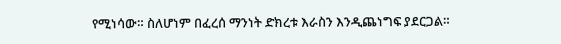የሚነሳው። ስለሆነም በፈረሰ ማንነት ድክረቱ እራስን እንዲጨነግፍ ያደርጋል።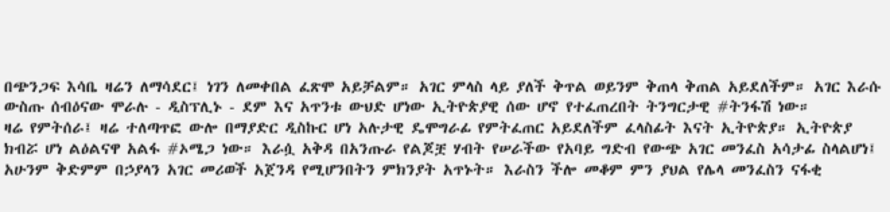በጭንጋፍ እሳቤ ዛሬን ለማሳደር፤ ነገን ለመቀበል ፈጽሞ አይቻልም። አገር ምላስ ላይ ያለች ቅጥል ወይንም ቅጠላ ቅጠል አይደለችም። አገር እራሱ ውስጡ ሰብዕናው ሞራሉ - ዲስፕሊኑ - ደም እና አጥንቱ ውህድ ሆነው ኢትዮጵያዊ ሰው ሆኖ የተፈጠረበት ትንግርታዊ #ትንፋሽ ነው።
ዛሬ የምትሰራ፤ ዛሬ ተለጣጥፎ ውሎ በማያድር ዲስኩር ሆነ አሉታዊ ዴሞግራፊ የምትፈጠር አይደለችም ፈላስፊት እናት ኢትዮጵያ። ኢትዮጵያ ክብሯ ሆነ ልዕልናዋ አልፋ #ኦሜጋ ነው። እራሷ አቅዳ በአንጡራ የልጆቿ ሃብት የሠራችው የአባይ ግድብ የውጭ አገር መንፈስ አሳታፊ ስላልሆነ፤ አሁንም ቅድምም በኃያላን አገር መሪወች አጀንዳ የሚሆንበትን ምክንያት አጥኑት። እራስን ችሎ መቆም ምን ያህል የሌላ መንፈስን ናፋቂ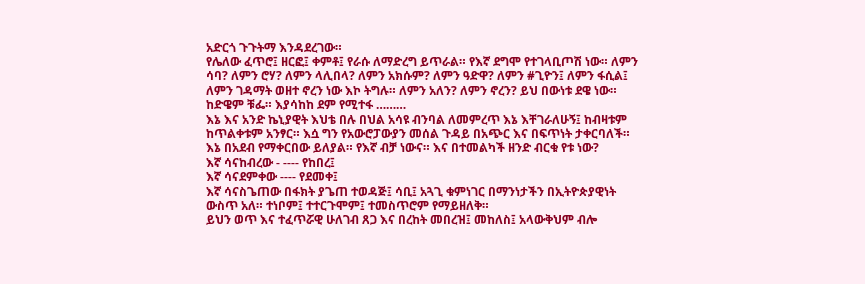አድርጎ ጉጉትማ እንዳደረገው።
የሌለው ፈጥሮ፤ ዘርፎ፤ ቀምቶ፤ የራሱ ለማድረግ ይጥራል። የእኛ ደግሞ የተገላቢጦሽ ነው። ለምን ሳባ? ለምን ሮሃ? ለምን ላሊበላ? ለምን አክሱም? ለምን ዓድዋ? ለምን #ጊዮን፤ ለምን ፋሲል፤ ለምን ገዳማት ወዘተ ኖረን ነው እኮ ትግሉ። ለምን አለን? ለምን ኖረን? ይህ በውነቱ ደዌ ነው። ከድዌም ቹፌ። እያሳከከ ደም የሚተፋ ………
እኔ እና አንድ ኬኒያዊት እህቴ በሉ በህል አሳዩ ብንባል ለመምረጥ እኔ እቸገራለሁኝ፤ ከብዛቱም ከጥልቀቱም አንፃር። እሷ ግን የአውሮፓውያን መሰል ጉዳይ በአጭር እና በፍጥነት ታቀርባለች። እኔ በአደብ የማቀርበው ይለያል። የእኛ ብቻ ነውና። እና በተመልካች ዘንድ ብርቁ የቱ ነው?
እኛ ሳናከብረው - ---- የከበረ፤
እኛ ሳናደምቀው ---- የደመቀ፤
እኛ ሳናስጌጠው በፋክት ያጌጠ ተወዳጅ፤ ሳቢ፤ አጓጊ ቁምነገር በማንነታችን በኢትዮጵያዊነት ውስጥ አለ። ተነቦም፤ ተተርጉሞም፤ ተመስጥሮም የማይዘለቅ።
ይህን ወጥ እና ተፈጥሯዊ ሁለገብ ጸጋ እና በረከት መበረዝ፤ መከለስ፤ አላውቅህም ብሎ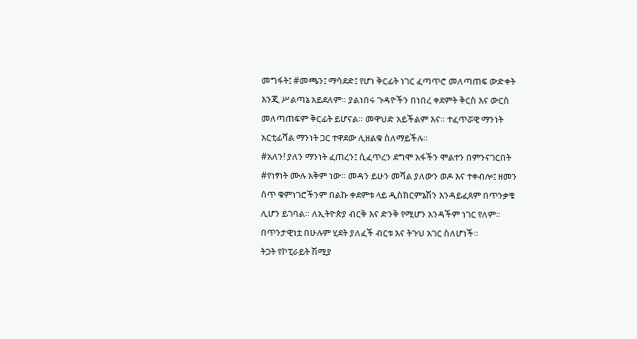መግፋት፤ #መጫን፤ ማሳደድ፤ የሆነ ቅርፊት ነገር ፈጣጥሮ መለጣጠፍ ውድቀት እንጂ ሥልጣኔ አይደለም። ያልነበሩ ጉዳዮችን በነበረ ቀደምት ቅርስ እና ውርስ መለጣጠፍም ቅርፊት ይሆናል። መዋህድ አይችልም እና። ተፈጥሯዊ ማንነት አርቲፊሻል ማንነት ጋር ተዋደው ሊዘልቁ ስለማይችሉ።
#አለን! ያለን ማንነት ፈጠረን፤ ሲፈጥረን ደግሞ አፋችን ሞልተን በምንናገርበት #የነፃነት ሙሉ አቅም ነው። መዳን ይሁን መሻል ያለውን ወዶ እና ተቀብሎ፤ ዘመን ሰጥ ቁምነገሮችንም በልኩ ቀደምቱ ላይ ዲስክርምኔሽን እንዳይፈጸም በጥንቃቄ ሊሆን ይገባል። ለኢትዮጵያ ብርቅ እና ድንቅ የሚሆን አንዳችም ነገር የለም። በጥንታዊነቷ በሁሉም ሂደት ያለፈች ብርቱ እና ትጉህ አገር ስለሆነች።
ትጋት የኮፒራይት ሽሚያ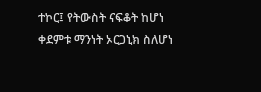ተኮር፤ የትውስት ናፍቆት ከሆነ ቀደምቱ ማንነት ኦርጋኒክ ስለሆነ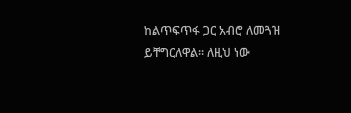ከልጥፍጥፋ ጋር አብሮ ለመጓዝ ይቸግርለዋል። ለዚህ ነው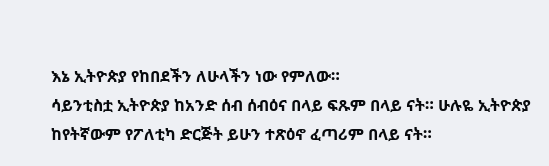እኔ ኢትዮጵያ የከበደችን ለሁላችን ነው የምለው።
ሳይንቲስቷ ኢትዮጵያ ከአንድ ሰብ ሰብዕና በላይ ፍጹም በላይ ናት። ሁሉዬ ኢትዮጵያ ከየትኛውም የፖለቲካ ድርጅት ይሁን ተጽዕኖ ፈጣሪም በላይ ናት።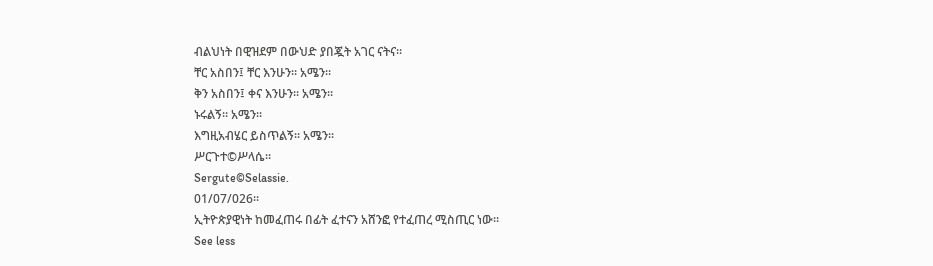ብልህነት በዊዝደም በውህድ ያበጇት አገር ናትና።
ቸር አስበን፤ ቸር እንሁን። አሜን።
ቅን አስበን፤ ቀና እንሁን። አሜን።
ኑሩልኝ። አሜን።
እግዚአብሄር ይስጥልኝ። አሜን።
ሥርጉተ©ሥላሴ።
Sergute©Selassie.
01/07/026።
ኢትዮጵያዊነት ከመፈጠሩ በፊት ፈተናን አሸንፎ የተፈጠረ ሚስጢር ነው።
See less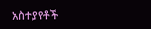አስተያየቶች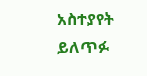አስተያየት ይለጥፉ